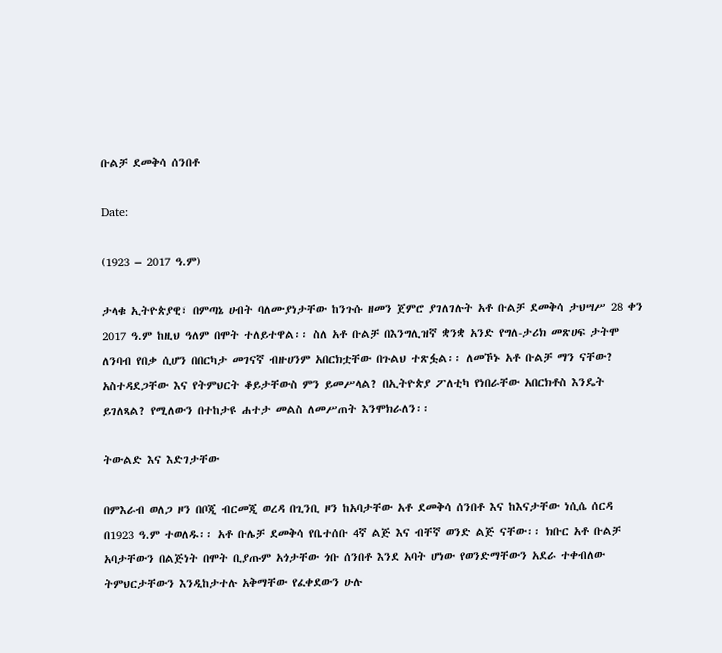ቡልቻ ደመቅሳ ሰንበቶ

Date:

(1923 – 2017 ዓ.ም)

ታላቁ ኢትዮጵያዊ፣ በምጣኔ ሀብት ባለሙያነታቸው ከንጉሱ ዘመን ጀምሮ ያገለገሉት አቶ ቡልቻ ደመቅሳ ታህሣሥ 28 ቀን 2017 ዓ.ም ከዚህ ዓለም በሞት ተለይተዋል፡፡ ስለ አቶ ቡልቻ በእንግሊዝኛ ቋንቋ አንድ የግለ-ታሪክ መጽሀፍ ታትሞ ለንባብ የበቃ ሲሆን በበርካታ መገናኛ ብዙሀንም አበርክቷቸው በጉልህ ተጽፏል፡፡ ለመኾኑ አቶ ቡልቻ ማን ናቸው? አስተዳደጋቸው እና የትምህርት ቆይታቸውስ ምን ይመሥላል? በኢትዮጵያ ፖለቲካ የነበራቸው አበርክቶስ እንዴት ይገለጻል? የሚለውን በተከታዩ ሐተታ መልስ ለመሥጠት እንሞክራለን፡፡

ትውልድ እና እድገታቸው

በምእራብ ወለጋ ዞን በቦጂ ብርመጂ ወረዳ በጊንቢ ዞን ከአባታቸው አቶ ደመቅሳ ሰንበቶ እና ከእናታቸው ነሲሴ ሰርዳ በ1923 ዓ.ም ተወለዱ፡፡ አቶ ቡሌቻ ደመቅሳ የቤተሰቡ 4ኛ ልጅ እና ብቸኛ ወንድ ልጅ ናቸው፡፡ ክቡር አቶ ቡልቻ አባታቸውን በልጅነት በሞት ቢያጡም አጎታቸው ጎቡ ሰንበቶ እንደ አባት ሆነው የወንድማቸውን አደራ ተቀብለው ትምህርታቸውን እንዲከታተሉ አቅማቸው የፈቀደውን ሁሉ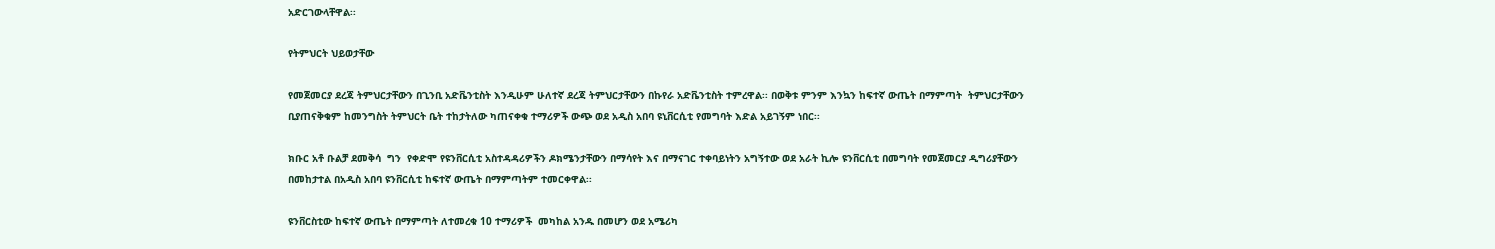አድርገውላቸዋል፡፡

የትምህርት ህይወታቸው

የመጀመርያ ደረጃ ትምህርታቸውን በጊንቢ አድቬንቲስት እንዲሁም ሁለተኛ ደረጃ ትምህርታቸውን በኩየራ አድቬንቲስት ተምረዋል፡፡ በወቅቱ ምንም እንኳን ከፍተኛ ውጤት በማምጣት  ትምህርታቸውን ቢያጠናቅቁም ከመንግስት ትምህርት ቤት ተከታትለው ካጠናቀቁ ተማሪዎች ውጭ ወደ አዲስ አበባ ዩኒቨርሲቲ የመግባት እድል አይገኝም ነበር፡፡

ክቡር አቶ ቡልቻ ደመቅሳ  ግን  የቀድሞ የዩንቨርሲቲ አስተዳዳሪዎችን ዶክሜንታቸውን በማሳየት እና በማናገር ተቀባይነትን አግኝተው ወደ አራት ኪሎ ዩንቨርሲቲ በመግባት የመጀመርያ ዲግሪያቸውን በመከታተል በአዲስ አበባ ዩንቨርሲቲ ከፍተኛ ውጤት በማምጣትም ተመርቀዋል፡፡

ዩንቨርስቲው ከፍተኛ ውጤት በማምጣት ለተመረቁ 10 ተማሪዎች  መካከል አንዱ በመሆን ወደ አሜሪካ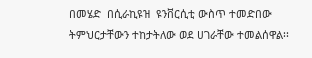በመሄድ  በሲራኪዩዝ  ዩንቨርሲቲ ውስጥ ተመድበው ትምህርታቸውን ተከታትለው ወደ ሀገራቸው ተመልሰዋል፡፡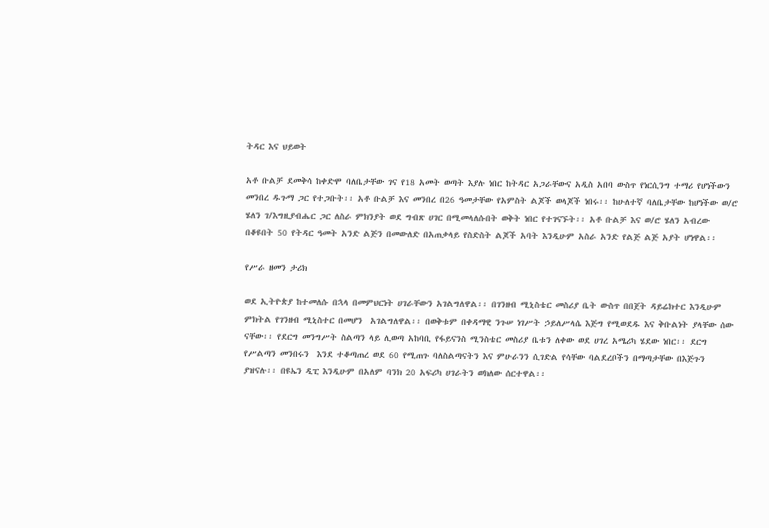ትዳር እና ህይወት

አቶ ቡልቻ ደመቅሳ ከቀድሞ ባለቤታቸው ገና የ18 አመት ወጣት እያሉ ነበር ከትዳር አጋራቸውና አዲስ አበባ ውስጥ የነርሲንግ ተማሪ የሆነችውን መንበረ ዱጉማ ጋር የተጋቡት፡፡ አቶ ቡልቻ እና መንበረ በ26 ዓመታቸው የአምስት ልጆች ወላጆች ነበሩ፡፡ ከሁለተኛ ባለቤታቸው ከሆነችው ወ/ሮ ሄለን ገ/እግዚያብሔር ጋር ለስራ ምክንያት ወደ ግብጽ ሀገር በሚመላለሱበት ወቅት ነበር የተገናኙት፡፡ አቶ ቡልቻ እና ወ/ሮ ሄለን አብረው በቆዩበት 50 የትዳር ዓመት አንድ ልጅን በመውለድ በአጠቃላይ የስድስት ልጆች አባት እንዲሁም አስራ አንድ የልጅ ልጅ አያት ሆነዋል፡፡

የሥራ ዘመን ታሪክ

ወደ ኢትዮጵያ ከተመለሱ በኋላ በመምህርነት ሀገራቸውን አገልግለዋል፡፡ በገንዘብ ሚኒስቴር መስሪያ ቤት ውስጥ በበጀት ዳይሬክተር እንዲሁም ምክትል የገንዘብ ሚኒስተር በመሆን  አገልግለዋል፡፡ በወቅቱም በቀዳማዊ ንጉሠ ነገሥት ኃይለሥላሴ እጅግ የሚወደዱ እና ቅቡልነት ያላቸው ሰው ናቸው፡፡ የደርግ መንግሥት ስልጣን ላይ ሊወጣ አከባቢ የፋይናንስ ሚንስቴር መስሪያ ቤቱን ለቀው ወደ ሀገረ አሜሪካ ሄደው ነበር፡፡ ደርግ የሥልጣን መንበሩን  እንደ ተቆጣጠረ ወደ 60 የሚጠጉ ባለስልጣናትን እና ምሁራንን ሲገድል የሳቸው ባልደረቦችን በማጣታቸው በእጅጉን ያዝናሉ፡፡ በዩኤን ዲፒ እንዲሁም በአለም ባንክ 20 አፍሪካ ሀገራትን ወክለው ሰርተዋል፡፡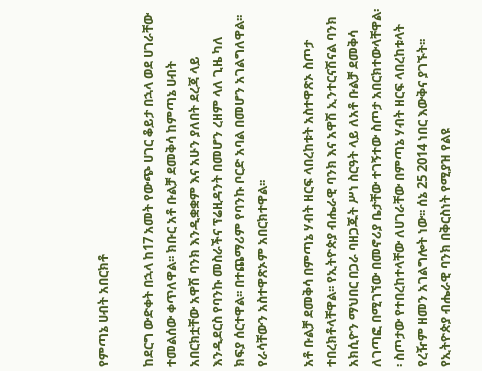የምጣኔ ሀብት አበርክቶ

ከደርግ ውድቀት በኋላ ከ17 አመት የውጭ ሀገር ቆይታ በኋላ ወደ ሀገራቸው ተመልሰው ቀጥለዋል፡፡ ክቡር አቶ ቡልቻ ደመቅሳ ከምጣኔ ሀብት አበርክቷቸው አዋሽ ባንክ እንዲቋቋም እና አሁን ያለበት ደረጃ ላይ እንዲደርስ የባንኩ መስራችና ፕሬዚዳንት በመሆን ረዘም ላለ ጊዜ ካለ ክፍያ ሰርተዋል፡፡ በተጨማሪም የባንኩ ቦርድ አባል በመሆን አገልግለዋል፡፡ የራሳቸውን አስተዋጽኦም አበርክተዋል፡፡

አቶ ቡልቻ ደመቅሳ በምጣኔ ሃብት ዘርፍ ላበረከቱት አስተዋጽኦ ስጦታ ተበረክቶላቸዋል፡፡ የኢትዮጵያ ብሔራዊ ባንክ እና አዋሽ ኢንተርናሽናል ባንክ አክሲዮን ማህበር በጋራ ባዘጋጁት ሥነ ስርዓት ላይ ለአቶ ቡልቻ ደመቅሳ ለገጣፎ በሚገኘው በመኖሪያ ቤታቸው ተገኝተው ስጦታ አበርክተውላቸዋል፡፡ ስጦታው የተበረከተላቸው ለሀገራቸው በምጣኔ ሃብት ዘርፍ ላበረከቱላት የረዥም ዘመን አገልግሎት ነው፡፡ ሰኔ 25 2014 ነበር እውቅና ያገኙት፡፡ የኢትዮጵያ ብሔራዊ ባንክ በቅርስነት የሚያዝ የልዩ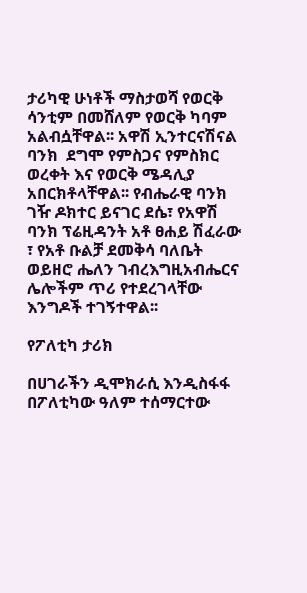ታሪካዊ ሁነቶች ማስታወሻ የወርቅ ሳንቲም በመሸለም የወርቅ ካባም አልብሷቸዋል፡፡ አዋሽ ኢንተርናሽናል ባንክ  ደግሞ የምስጋና የምስክር ወረቀት እና የወርቅ ሜዳሊያ አበርክቶላቸዋል፡፡ የብሔራዊ ባንክ ገዥ ዶክተር ይናገር ደሴ፣ የአዋሽ ባንክ ፕሬዚዳንት አቶ ፀሐይ ሽፈራው ፣ የአቶ ቡልቻ ደመቅሳ ባለቤት ወይዘሮ ሔለን ገብረእግዚአብሔርና ሌሎችም ጥሪ የተደረገላቸው እንግዶች ተገኝተዋል፡፡

የፖለቲካ ታሪክ

በሀገራችን ዲሞክራሲ እንዲስፋፋ በፖለቲካው ዓለም ተሰማርተው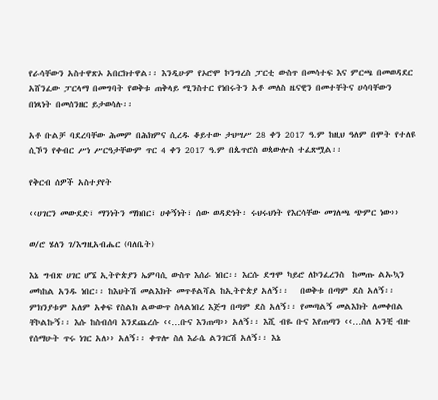የራሳቸውን አስተዋጽኦ አበርክተዋል፡፡ እንዲሁም የኦሮሞ ኮንግረስ ፓርቲ ውስጥ በመሳተፍ እና ምርጫ በመወዳደር  አሸንፈው ፓርላማ በመግባት የወቅቱ ጠቅላይ ሚንስተር የነበሩትን አቶ መለስ ዜናዊን በመተቸትና ሀሳባቸውን በነጻነት በመሰንዘር ይታወሳሉ፡፡

አቶ ቡልቻ ባደረባቸው ሕመም በሕክምና ሲረዱ ቆይተው ታህሣሥ 28 ቀን 2017 ዓ.ም ከዚህ ዓለም በሞት የተለዩ ሲኾን የቀብር ሥነ ሥርዓታቸውም ጥር 4 ቀን 2017 ዓ.ም በጴጥሮስ ወጳውሎስ ተፈጽሟል፡፡

የቅርብ ሰዎች አስተያየት

‹‹ሀገርን መውደድ፣ ማንነትን ማክበር፣ ሀቀኝነት፣ ሰው ወዳድነት፡ ሩህሩህነት የእርሳቸው መገለጫ ጭምር ነው››

ወ/ሮ ሄለን ገ/እግዚአብሔር (ባለቤት)

እኔ ግብጽ ሀገር ሆኜ ኢትዮጵያን ኤምባሲ ውስጥ እሰራ ነበር፡፡ እርሱ ደግሞ ካይሮ ለኮንፈረንስ  ከመጡ ልኡኳን መካከል አንዱ ነበር፡፡ ከእህትሽ መልእክት መጥቶልሻል ከኢትዮጵያ አለኝ፡፡   በወቅቱ በጣም ደስ አለኝ፡፡ ምክንያቱም አለም አቀፍ የስልክ ልውውጥ ስላልነበረ እጅግ በጣም ደስ አለኝ፡፡ የመጣልኝ መልእክት ለመቀበል ቸኮልኩኝ፡፡ እሱ ከስብሰባ እንደጨረሱ ‹‹…ቡና እንጠጣ›› አለኝ፡፡ እሺ ብዬ ቡና እየጠጣን ‹‹…ስለ አንቺ ብዙ የሰማሁት ጥሩ ነገር አለ›› አለኝ፡፡ ቀጥሎ ስለ እራሴ ልንገርሽ አለኝ፡፡ እኔ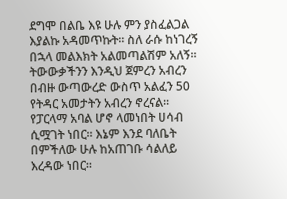ደግሞ በልቤ እዩ ሁሉ ምን ያስፈልጋል እያልኩ አዳመጥኩት፡፡ ስለ ራሱ ከነገረኝ በኋላ መልእክት አልመጣልሽም አለኝ፡፡ ትውውቃችንን እንዲህ ጀምረን አብረን በብዙ ውጣውረድ ውስጥ አልፈን 50 የትዳር አመታትን አብረን ኖረናል፡፡ የፓርላማ አባል ሆኖ ላመነበት ሀሳብ ሲሟገት ነበር፡፡ እኔም እንደ ባለቤት በምችለው ሁሉ ከአጠገቡ ሳልለይ እረዳው ነበር፡፡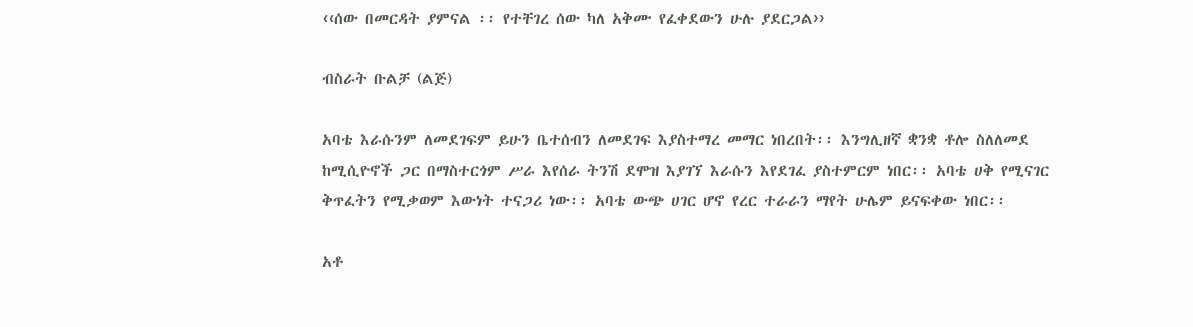‹‹ሰው በመርዳት ያምናል ፡፡ የተቸገረ ሰው ካለ አቅሙ የፈቀደውን ሁሉ ያደርጋል››

ብስራት ቡልቻ (ልጅ)

አባቴ እራሱንም ለመደገፍም ይሁን ቤተሰብን ለመደገፍ እያስተማረ መማር ነበረበት፡፡ እንግሊዘኛ ቋንቋ ቶሎ ስለለመደ ከሚሲዮኖች ጋር በማስተርጎም ሥራ እየሰራ ትንሽ ደሞዝ እያገኘ እራሱን እየደገፈ ያስተምርም ነበር፡፡ አባቴ ሀቅ የሚናገር ቅጥፈትን የሚቃወም እውነት ተናጋሪ ነው፡፡ አባቴ ውጭ ሀገር ሆኖ የረር ተራራን ማየት ሁሌም ይናፍቀው ነበር፡፡

አቶ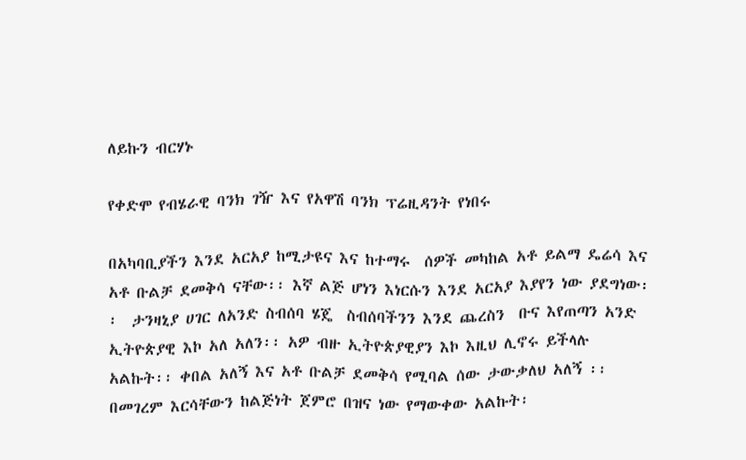ለይኩን ብርሃኑ

የቀድሞ የብሄራዊ ባንክ ገዥ እና የአዋሽ ባንክ ፕሬዚዳንት የነበሩ

በአካባቢያችን እንደ አርአያ ከሚታዩና እና ከተማሩ  ሰዎች መካከል አቶ ይልማ ዴሬሳ እና አቶ ቡልቻ ደመቅሳ ናቸው፡፡ እኛ ልጅ ሆነን እነርሱን እንደ አርአያ እያየን ነው ያደግነው፡፡  ታንዛኒያ ሀገር ለአንድ ስብሰባ ሄጄ  ስብሰባችንን እንደ ጨረስን  ቡና እየጠጣን አንድ ኢትዮጵያዊ እኮ አለ አለን፡፡ አዎ ብዙ ኢትዮጵያዊያን እኮ እዚህ ሊኖሩ ይችላሉ አልኩት፡፡ ቀበል አለኝ እና አቶ ቡልቻ ደመቅሳ የሚባል ሰው ታውቃለህ አለኝ ፡፡ በመገረም እርሳቸውን ከልጅነት ጀምሮ በዝና ነው የማውቀው አልኩት፡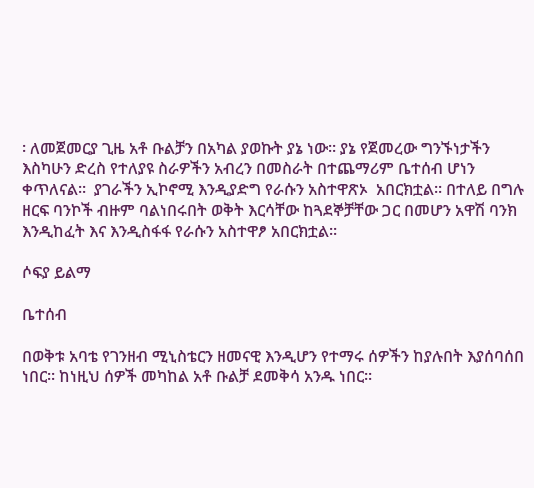፡ ለመጀመርያ ጊዜ አቶ ቡልቻን በአካል ያወኩት ያኔ ነው፡፡ ያኔ የጀመረው ግንኙነታችን እስካሁን ድረስ የተለያዩ ስራዎችን አብረን በመስራት በተጨማሪም ቤተሰብ ሆነን ቀጥለናል፡፡  ያገራችን ኢኮኖሚ እንዲያድግ የራሱን አስተዋጽኦ  አበርክቷል፡፡ በተለይ በግሉ ዘርፍ ባንኮች ብዙም ባልነበሩበት ወቅት እርሳቸው ከጓደኞቻቸው ጋር በመሆን አዋሽ ባንክ እንዲከፈት እና እንዲስፋፋ የራሱን አስተዋፆ አበርክቷል፡፡

ሶፍያ ይልማ

ቤተሰብ

በወቅቱ አባቴ የገንዘብ ሚኒስቴርን ዘመናዊ እንዲሆን የተማሩ ሰዎችን ከያሉበት እያሰባሰበ  ነበር፡፡ ከነዚህ ሰዎች መካከል አቶ ቡልቻ ደመቅሳ አንዱ ነበር፡፡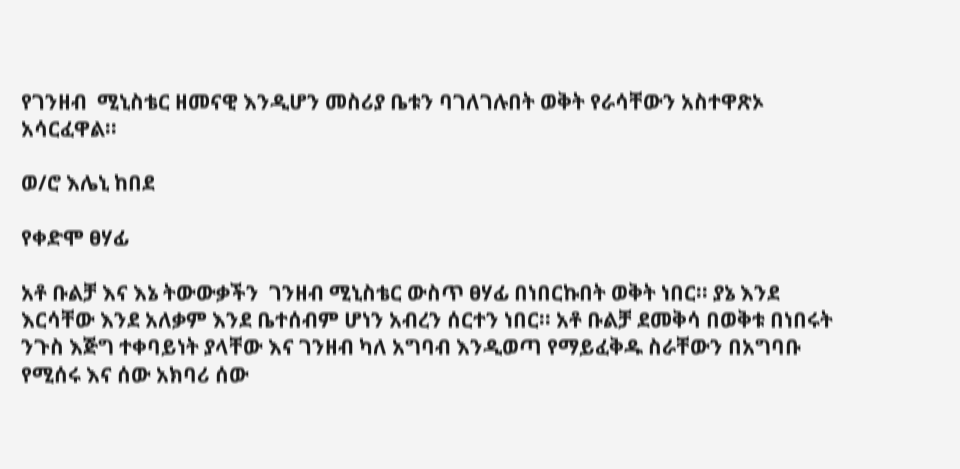የገንዘብ  ሚኒስቴር ዘመናዊ እንዲሆን መስሪያ ቤቱን ባገለገሉበት ወቅት የራሳቸውን አስተዋጽኦ አሳርፈዋል፡፡

ወ/ሮ እሌኒ ከበደ

የቀድሞ ፀሃፊ

አቶ ቡልቻ እና እኔ ትውውቃችን  ገንዘብ ሚኒስቴር ውስጥ ፀሃፊ በነበርኩበት ወቅት ነበር፡፡ ያኔ እንደ እርሳቸው እንደ አለቃም እንደ ቤተሰብም ሆነን አብረን ሰርተን ነበር፡፡ አቶ ቡልቻ ደመቅሳ በወቅቱ በነበሩት ንጉስ እጅግ ተቀባይነት ያላቸው እና ገንዘብ ካለ አግባብ እንዲወጣ የማይፈቅዱ ስራቸውን በአግባቡ የሚሰሩ እና ሰው አክባሪ ሰው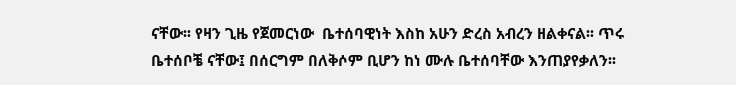ናቸው፡፡ የዛን ጊዜ የጀመርነው  ቤተሰባዊነት እስከ አሁን ድረስ አብረን ዘልቀናል፡፡ ጥሩ ቤተሰቦቼ ናቸው፤ በሰርግም በለቅሶም ቢሆን ከነ ሙሉ ቤተሰባቸው እንጠያየቃለን፡፡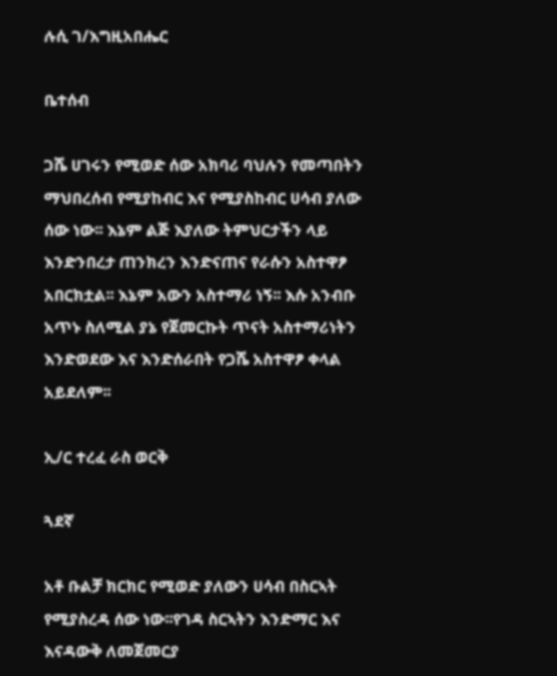ሉሲ ገ/እግዚአበሔር

ቤተሰብ

ጋሼ ሀገሩን የሚወድ ሰው አክባሪ ባህሉን የመጣበትን ማህበረሰብ የሚያከብር እና የሚያስከብር ሀሳብ ያለው ሰው ነው፡፡ እኔም ልጅ እያለው ትምህርታችን ላይ እንድንበረታ ጠንክረን እንድናጠና የራሱን አስተዋፆ  አበርክቷል፡፡ እኔም አውን አስተማሪ ነኝ፡፡ እሱ አንብቡ አጥኑ ስለሚል ያኔ የጀመርኩት ጥናት አስተማሪነትን እንድወደው እና እንድሰራበት የጋሼ አስተዋፆ ቀላል አይደለም፡፡

ኢ/ር ተረፈ ራስ ወርቅ

ጓደኛ

አቶ ቡልቻ ክርክር የሚወድ ያለውን ሀሳብ በስርኣት የሚያስረዳ ሰው ነው፡፡የገዳ ስርኣትን እንድማር እና እናዳውቅ ለመጀመርያ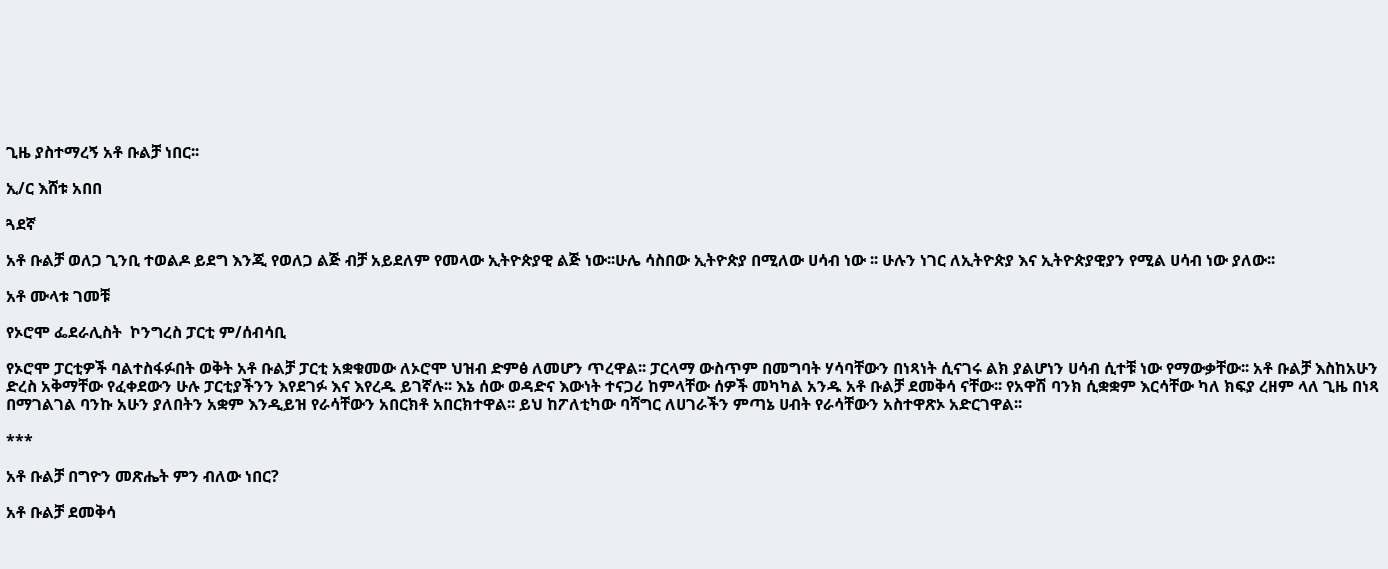ጊዜ ያስተማረኝ አቶ ቡልቻ ነበር፡፡

ኢ/ር እሸቱ አበበ

ጓደኛ

አቶ ቡልቻ ወለጋ ጊንቢ ተወልዶ ይደግ እንጂ የወለጋ ልጅ ብቻ አይደለም የመላው ኢትዮጵያዊ ልጅ ነው፡፡ሁሌ ሳስበው ኢትዮጵያ በሚለው ሀሳብ ነው ፡፡ ሁሉን ነገር ለኢትዮጵያ እና ኢትዮጵያዊያን የሚል ሀሳብ ነው ያለው፡፡

አቶ ሙላቱ ገመቹ

የኦሮሞ ፌደራሊስት  ኮንግረስ ፓርቲ ም/ሰብሳቢ

የኦሮሞ ፓርቲዎች ባልተስፋፉበት ወቅት አቶ ቡልቻ ፓርቲ አቋቁመው ለኦሮሞ ህዝብ ድምፅ ለመሆን ጥረዋል፡፡ ፓርላማ ውስጥም በመግባት ሃሳባቸውን በነጻነት ሲናገሩ ልክ ያልሆነን ሀሳብ ሲተቹ ነው የማውቃቸው፡፡ አቶ ቡልቻ እስከአሁን ድረስ አቅማቸው የፈቀደውን ሁሉ ፓርቲያችንን እየደገፉ እና እየረዱ ይገኛሉ፡፡ እኔ ሰው ወዳድና እውነት ተናጋሪ ከምላቸው ሰዎች መካካል አንዱ አቶ ቡልቻ ደመቅሳ ናቸው፡፡ የአዋሽ ባንክ ሲቋቋም እርሳቸው ካለ ክፍያ ረዘም ላለ ጊዜ በነጻ በማገልገል ባንኩ አሁን ያለበትን አቋም እንዲይዝ የራሳቸውን አበርክቶ አበርክተዋል፡፡ ይህ ከፖለቲካው ባሻግር ለሀገራችን ምጣኔ ሀብት የራሳቸውን አስተዋጽኦ አድርገዋል፡፡

***

አቶ ቡልቻ በግዮን መጽሔት ምን ብለው ነበር?

አቶ ቡልቻ ደመቅሳ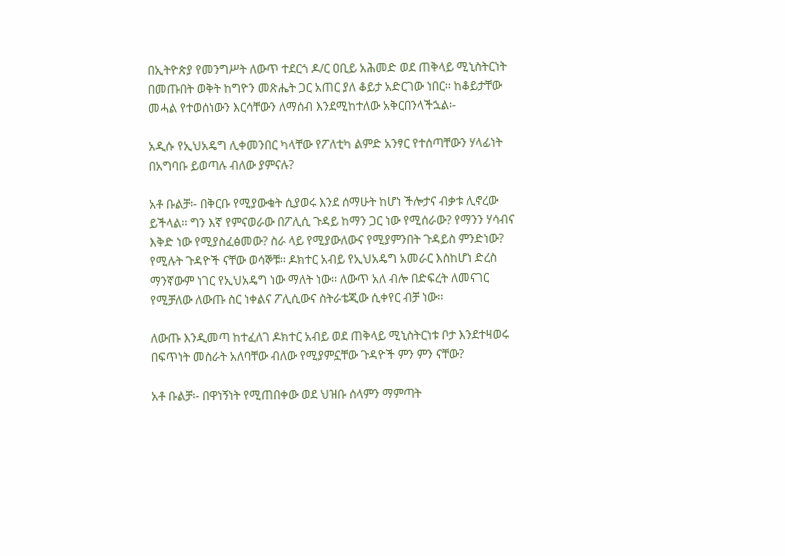በኢትዮጵያ የመንግሥት ለውጥ ተደርጎ ዶ/ር ዐቢይ አሕመድ ወደ ጠቅላይ ሚኒስትርነት በመጡበት ወቅት ከግዮን መጽሔት ጋር አጠር ያለ ቆይታ አድርገው ነበር፡፡ ከቆይታቸው መሓል የተወሰነውን እርሳቸውን ለማሰብ እንደሚከተለው አቅርበንላችኋል፡-

አዲሱ የኢህአዴግ ሊቀመንበር ካላቸው የፖለቲካ ልምድ አንፃር የተሰጣቸውን ሃላፊነት በአግባቡ ይወጣሉ ብለው ያምናሉ?

አቶ ቡልቻ፡- በቅርቡ የሚያውቁት ሲያወሩ እንደ ሰማሁት ከሆነ ችሎታና ብቃቱ ሊኖረው ይችላል፡፡ ግን እኛ የምናወራው በፖሊሲ ጉዳይ ከማን ጋር ነው የሚሰራው? የማንን ሃሳብና እቅድ ነው የሚያስፈፅመው? ስራ ላይ የሚያውለውና የሚያምንበት ጉዳይስ ምንድነው? የሚሉት ጉዳዮች ናቸው ወሳኞቹ፡፡ ዶክተር አብይ የኢህአዴግ አመራር እስከሆነ ድረስ ማንኛውም ነገር የኢህአዴግ ነው ማለት ነው፡፡ ለውጥ አለ ብሎ በድፍረት ለመናገር የሚቻለው ለውጡ ስር ነቀልና ፖሊሲውና ስትራቴጂው ሲቀየር ብቻ ነው፡፡

ለውጡ እንዲመጣ ከተፈለገ ዶክተር አብይ ወደ ጠቅላይ ሚኒስትርነቱ ቦታ እንደተዛወሩ በፍጥነት መስራት አለባቸው ብለው የሚያምኗቸው ጉዳዮች ምን ምን ናቸው?

አቶ ቡልቻ፡- በዋነኝነት የሚጠበቀው ወደ ህዝቡ ሰላምን ማምጣት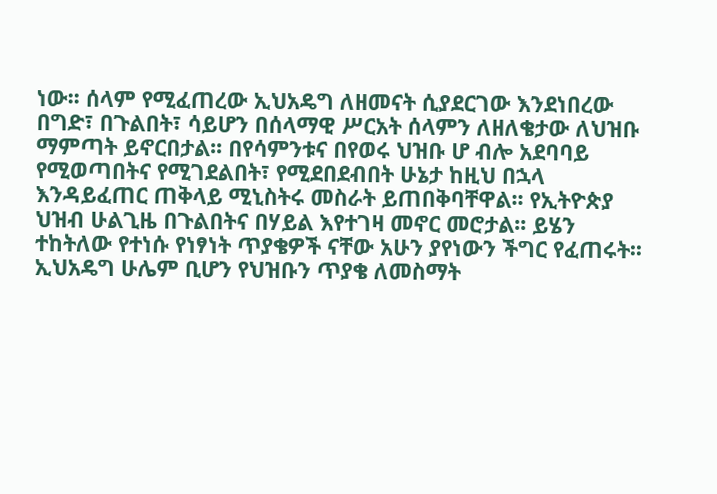ነው፡፡ ሰላም የሚፈጠረው ኢህአዴግ ለዘመናት ሲያደርገው እንደነበረው በግድ፣ በጉልበት፣ ሳይሆን በሰላማዊ ሥርአት ሰላምን ለዘለቄታው ለህዝቡ ማምጣት ይኖርበታል፡፡ በየሳምንቱና በየወሩ ህዝቡ ሆ ብሎ አደባባይ የሚወጣበትና የሚገደልበት፣ የሚደበደብበት ሁኔታ ከዚህ በኋላ እንዳይፈጠር ጠቅላይ ሚኒስትሩ መስራት ይጠበቅባቸዋል፡፡ የኢትዮጵያ ህዝብ ሁልጊዜ በጉልበትና በሃይል እየተገዛ መኖር መሮታል፡፡ ይሄን ተከትለው የተነሱ የነፃነት ጥያቄዎች ናቸው አሁን ያየነውን ችግር የፈጠሩት፡፡ ኢህአዴግ ሁሌም ቢሆን የህዝቡን ጥያቄ ለመስማት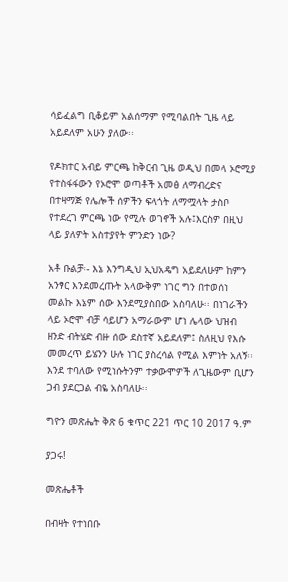ሳይፈልግ ቢቆይም አልሰማም የሚባልበት ጊዜ ላይ አይደለም አሁን ያለው፡፡

የዶክተር አብይ ምርጫ ከቅርብ ጊዜ ወዲህ በመላ ኦሮሚያ የተስፋፋውን የኦሮሞ ወጣቶች አመፅ ለማብረድና በተዛማጅ የሌሎች ሰዎችን ፍላጎት ለማሟላት ታስቦ የተደረገ ምርጫ ነው የሚሉ ወገኖች አሉ፤እርስዎ በዚህ ላይ ያለዎት አስተያየት ምንድን ነው?

አቶ ቡልቻ፡- እኔ እንግዲህ ኢህአዴግ አይደለሁም ከምን አንፃር እንደመረጡት አላውቅም ነገር ግን በተወሰነ መልኩ እኔም ሰው እንደሚያስበው አስባለሁ፡፡ በነገራችን ላይ ኦሮሞ ብቻ ሳይሆን አማራውም ሆነ ሌላው ህዝብ ዘንድ ብትሄድ ብዙ ሰው ደስተኛ አይደለም፤ ስለዚህ የእሱ መመረጥ ይሄንን ሁሉ ነገር ያስረሳል የሚል እምነት አለኝ፡፡ እንደ ተባለው የሚነሱትንም ተቃውሞዎች ለጊዜውም ቢሆን ጋብ ያደርጋል ብዬ አስባለሁ፡፡

ግዮን መጽሔት ቅጽ 6 ቁጥር 221 ጥር 10 2017 ዓ.ም

ያጋሩ!

መጽሔቶች

በብዛት የተነበቡ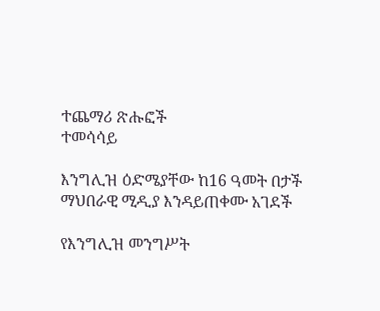ተጨማሪ ጽሑፎች
ተመሳሳይ

እንግሊዝ ዕድሜያቸው ከ16 ዓመት በታች ማህበራዊ ሚዲያ እንዳይጠቀሙ አገደች

የእንግሊዝ መንግሥት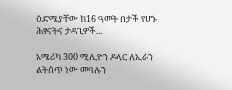ዕድሜያቸው ከ16 ዓመት በታች የሆኑ ሕፃናትና ታዳጊዎች...

አሜሪካ 300 ሚሊዮን ዶላር ለኢራን ልትሰጥ ነው መባሉን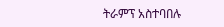ትራምፕ አስተባበሉ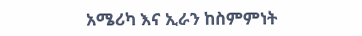አሜሪካ እና ኢራን ከስምምነት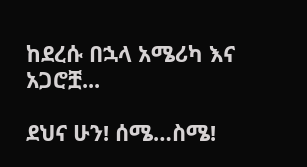ከደረሱ በኋላ አሜሪካ እና አጋሮቿ...

ደህና ሁን! ሰሜ…ስሜ!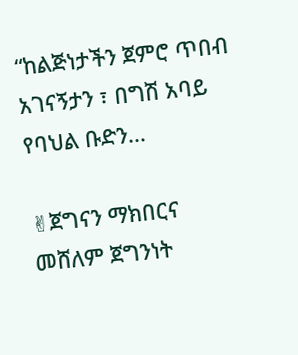“ከልጅነታችን ጀምሮ ጥበብ አገናኝታን ፣ በግሽ አባይ የባህል ቡድን...

✌ጀግናን ማክበርና መሸለም ጀግንነት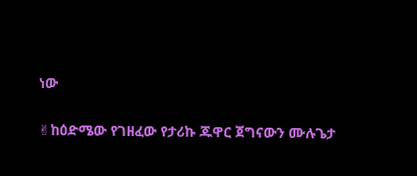ነው

✌ከዕድሜው የገዘፈው የታሪኩ ጁዋር ጀግናውን ሙሉጌታ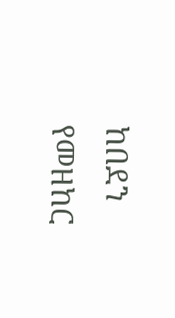ከበደን የመዘከር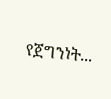የጀግንነት...